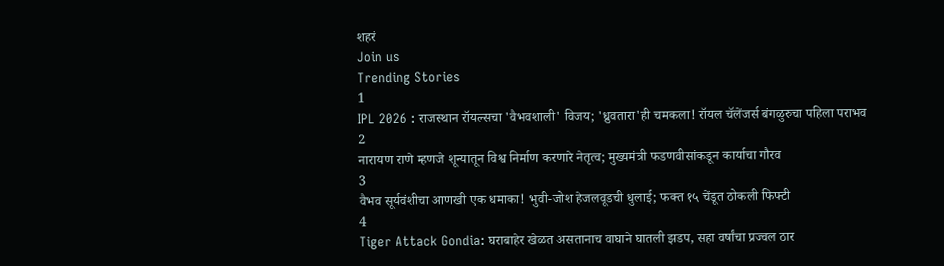शहरं
Join us
Trending Stories
1
IPL 2026 : राजस्थान रॉयल्सचा 'वैभवशाली' विजय; 'ध्रुवतारा'ही चमकला! रॉयल चॅलेंजर्स बंगळुरुचा पहिला पराभव
2
नारायण राणे म्हणजे शून्यातून विश्व निर्माण करणारे नेतृत्व; मुख्यमंत्री फडणवीसांकडून कार्याचा गौरव
3
वैभव सूर्यवंशीचा आणखी एक धमाका! भुवी-जोश हेजलवूडची धुलाई; फक्त १५ चेंडूत ठोकली फिफ्टी
4
Tiger Attack Gondia: घराबाहेर खेळत असतानाच वाघाने घातली झडप, सहा वर्षांचा प्रज्वल ठार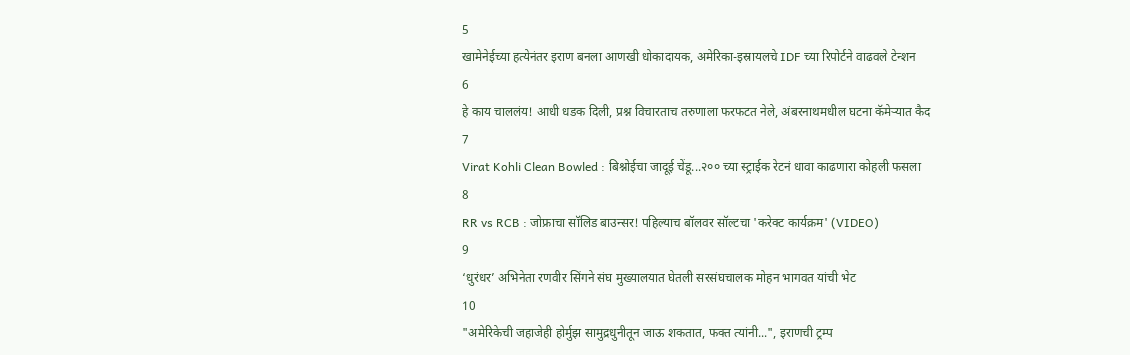5
खामेनेईच्या हत्येनंतर इराण बनला आणखी धोकादायक, अमेरिका-इस्रायलचे IDF च्या रिपोर्टने वाढवले टेन्शन
6
हे काय चाललंय! आधी धडक दिली, प्रश्न विचारताच तरुणाला फरफटत नेले, अंबरनाथमधील घटना कॅमेऱ्यात कैद
7
Virat Kohli Clean Bowled : बिश्नोईचा जादूई चेंडू...२०० च्या स्ट्राईक रेटनं धावा काढणारा कोहली फसला
8
RR vs RCB : जोफ्राचा सॉलिड बाउन्सर! पहिल्याच बॉलवर सॉल्टचा 'करेक्ट कार्यक्रम' (VIDEO)
9
‘धुरंधर’ अभिनेता रणवीर सिंगने संघ मुख्यालयात घेतली सरसंघचालक मोहन भागवत यांची भेट
10
"अमेरिकेची जहाजेही होर्मुझ सामुद्रधुनीतून जाऊ शकतात, फक्त त्यांनी...", इराणची ट्रम्प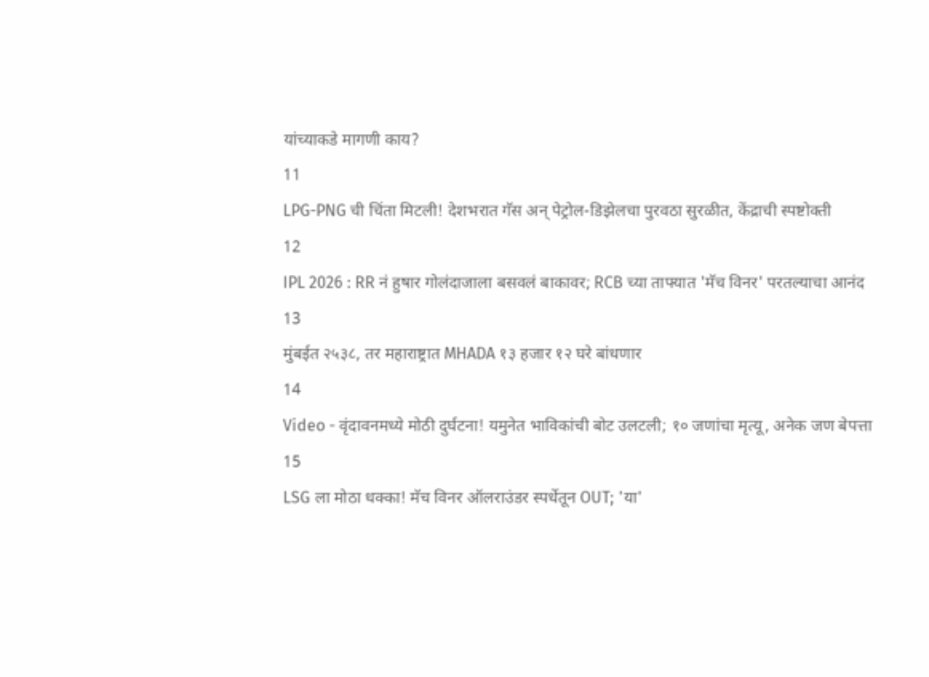यांच्याकडे मागणी काय?
11
LPG-PNG ची चिंता मिटली! देशभरात गॅस अन् पेट्रोल-डिझेलचा पुरवठा सुरळीत, केंद्राची स्पष्टोक्ती
12
IPL 2026 : RR नं हुषार गोलंदाजाला बसवलं बाकावर; RCB च्या ताफ्यात 'मॅच विनर' परतल्याचा आनंद
13
मुंबईत २५३८, तर महाराष्ट्रात MHADA १३ हजार १२ घरे बांधणार
14
Video - वृंदावनमध्ये मोठी दुर्घटना! यमुनेत भाविकांची बोट उलटली; १० जणांचा मृत्यू, अनेक जण बेपत्ता
15
LSG ला मोठा धक्का! मॅच विनर ऑलराउंडर स्पर्धेतून OUT; 'या'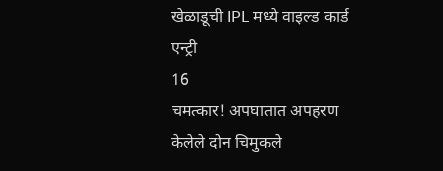खेळाडूची IPL मध्ये वाइल्ड कार्ड एन्ट्री
16
चमत्कार! अपघातात अपहरण केलेले दोन चिमुकले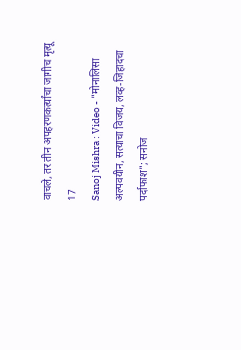वाचले, तर तीन अपहरणकर्त्यांचा जागीच मृत्यू
17
Sanoj Mishra : Video - "मोनालिसा अल्पवयीन, सत्याचा विजय, लव्ह-जिहादचा पर्दाफाश"; सनोज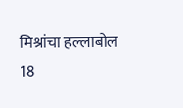मिश्रांचा हल्लाबोल
18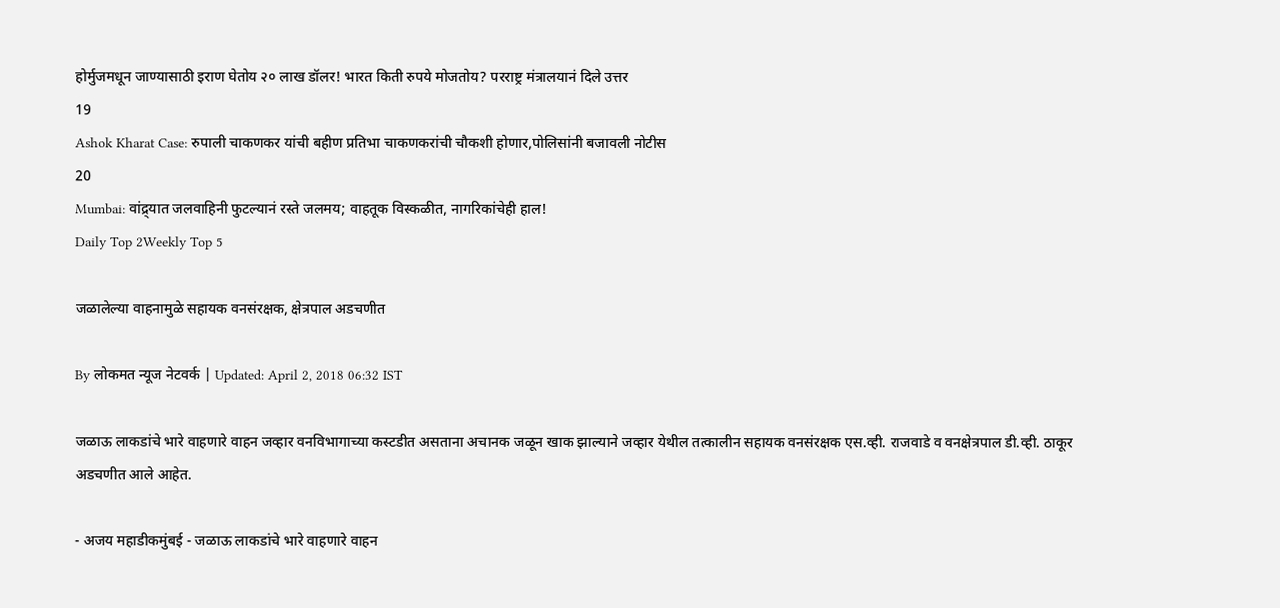होर्मुजमधून जाण्यासाठी इराण घेतोय २० लाख डॉलर! भारत किती रुपये मोजतोय? परराष्ट्र मंत्रालयानं दिले उत्तर
19
Ashok Kharat Case: रुपाली चाकणकर यांची बहीण प्रतिभा चाकणकरांची चौकशी होणार,पोलिसांनी बजावली नोटीस
20
Mumbai: वांद्र्यात जलवाहिनी फुटल्यानं रस्ते जलमय; वाहतूक विस्कळीत, नागरिकांचेही हाल!
Daily Top 2Weekly Top 5

जळालेल्या वाहनामुळे सहायक वनसंरक्षक, क्षेत्रपाल अडचणीत

By लोकमत न्यूज नेटवर्क | Updated: April 2, 2018 06:32 IST

जळाऊ लाकडांचे भारे वाहणारे वाहन जव्हार वनविभागाच्या कस्टडीत असताना अचानक जळून खाक झाल्याने जव्हार येथील तत्कालीन सहायक वनसंरक्षक एस.व्ही. राजवाडे व वनक्षेत्रपाल डी.व्ही. ठाकूर अडचणीत आले आहेत.

- अजय महाडीकमुंबई - जळाऊ लाकडांचे भारे वाहणारे वाहन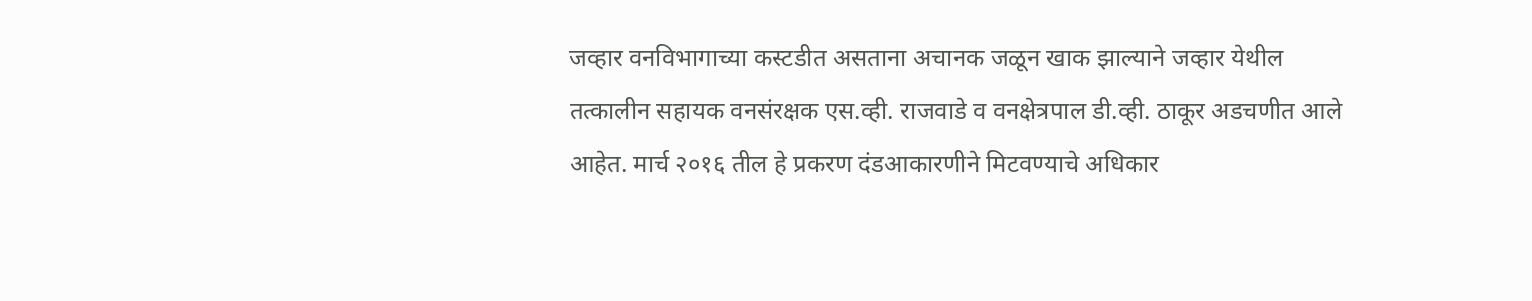जव्हार वनविभागाच्या कस्टडीत असताना अचानक जळून खाक झाल्याने जव्हार येथील तत्कालीन सहायक वनसंरक्षक एस.व्ही. राजवाडे व वनक्षेत्रपाल डी.व्ही. ठाकूर अडचणीत आले आहेत. मार्च २०१६ तील हे प्रकरण दंडआकारणीने मिटवण्याचे अधिकार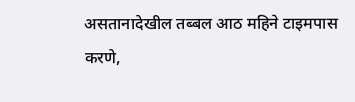असतानादेखील तब्बल आठ महिने टाइमपास करणे,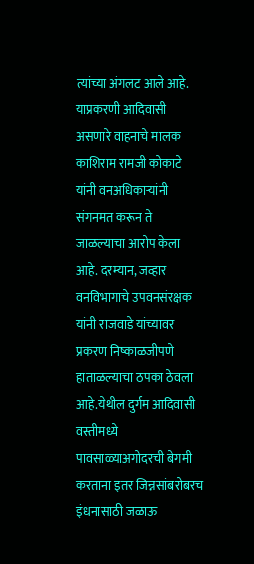त्यांच्या अंगलट आले आहे. याप्रकरणी आदिवासी असणारे वाहनाचे मालक काशिराम रामजी कोकाटे यांनी वनअधिकाऱ्यांनी संगनमत करून ते जाळल्याचा आरोप केला आहे. दरम्यान, जव्हार वनविभागाचे उपवनसंरक्षक यांनी राजवाडे यांच्यावर प्रकरण निष्काळजीपणे हाताळल्याचा ठपका ठेवला आहे.येथील दुर्गम आदिवासी वस्तीमध्ये पावसाळ्याअगोदरची बेगमी करताना इतर जिन्नसांबरोबरच इंधनासाठी जळाऊ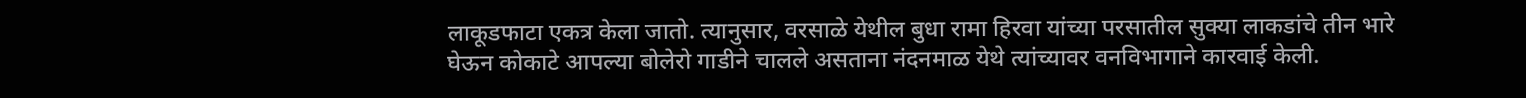लाकूडफाटा एकत्र केला जातो. त्यानुसार, वरसाळे येथील बुधा रामा हिरवा यांच्या परसातील सुक्या लाकडांचे तीन भारे घेऊन कोकाटे आपल्या बोलेरो गाडीने चालले असताना नंदनमाळ येथे त्यांच्यावर वनविभागाने कारवाई केली.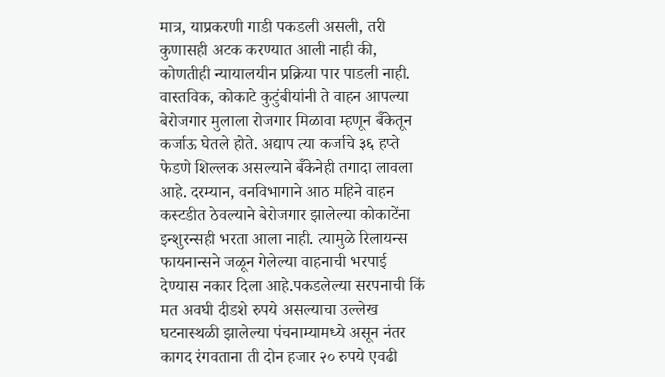मात्र, याप्रकरणी गाडी पकडली असली, तरी कुणासही अटक करण्यात आली नाही की, कोणतीही न्यायालयीन प्रक्रिया पार पाडली नाही. वास्तविक, कोकाटे कुटुंबीयांनी ते वाहन आपल्या बेरोजगार मुलाला रोजगार मिळावा म्हणून बॅँकेतून कर्जाऊ घेतले होते. अद्याप त्या कर्जाचे ३६ हप्ते फेडणे शिल्लक असल्याने बॅँकेनेही तगादा लावला आहे. दरम्यान, वनविभागाने आठ महिने वाहन कस्टडीत ठेवल्याने बेरोजगार झालेल्या कोकाटेंना इन्शुरन्सही भरता आला नाही. त्यामुळे रिलायन्स फायनान्सने जळून गेलेल्या वाहनाची भरपाई देण्यास नकार दिला आहे.पकडलेल्या सरपनाची किं मत अवघी दीडशे रुपये असल्याचा उल्लेख घटनास्थळी झालेल्या पंचनाम्यामध्ये असून नंतर कागद रंगवताना ती दोन हजार २० रुपये एवढी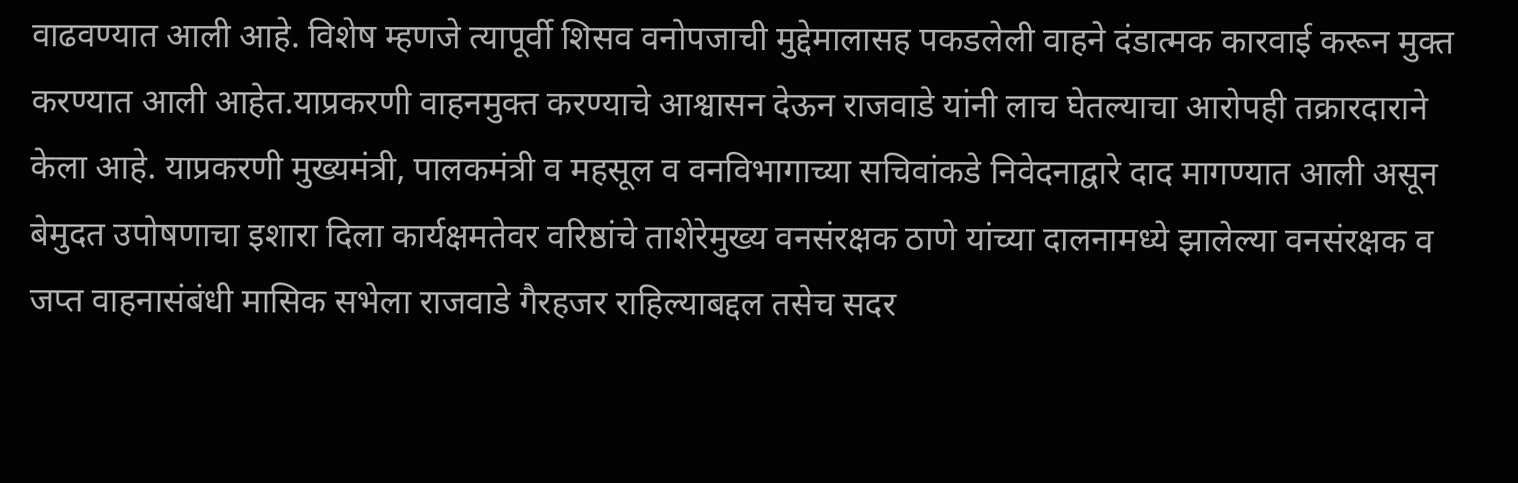वाढवण्यात आली आहे. विशेष म्हणजे त्यापूर्वी शिसव वनोपजाची मुद्देमालासह पकडलेली वाहने दंडात्मक कारवाई करून मुक्त करण्यात आली आहेत.याप्रकरणी वाहनमुक्त करण्याचे आश्वासन देऊन राजवाडे यांनी लाच घेतल्याचा आरोपही तक्रारदाराने केला आहे. याप्रकरणी मुख्यमंत्री, पालकमंत्री व महसूल व वनविभागाच्या सचिवांकडे निवेदनाद्वारे दाद मागण्यात आली असून बेमुदत उपोषणाचा इशारा दिला कार्यक्षमतेवर वरिष्ठांचे ताशेरेमुख्य वनसंरक्षक ठाणे यांच्या दालनामध्ये झालेल्या वनसंरक्षक व जप्त वाहनासंबंधी मासिक सभेला राजवाडे गैरहजर राहिल्याबद्दल तसेच सदर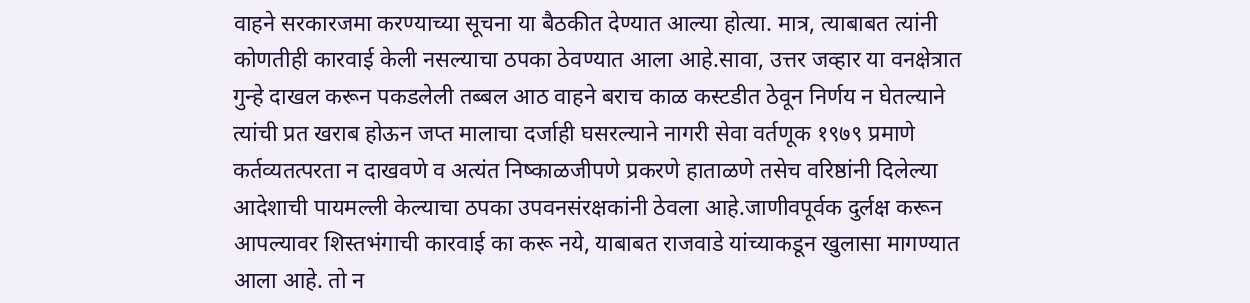वाहने सरकारजमा करण्याच्या सूचना या बैठकीत देण्यात आल्या होत्या. मात्र, त्याबाबत त्यांनी कोणतीही कारवाई केली नसल्याचा ठपका ठेवण्यात आला आहे.सावा, उत्तर जव्हार या वनक्षेत्रात गुन्हे दाखल करून पकडलेली तब्बल आठ वाहने बराच काळ कस्टडीत ठेवून निर्णय न घेतल्याने त्यांची प्रत खराब होऊन जप्त मालाचा दर्जाही घसरल्याने नागरी सेवा वर्तणूक १९७९ प्रमाणे कर्तव्यतत्परता न दाखवणे व अत्यंत निष्काळजीपणे प्रकरणे हाताळणे तसेच वरिष्ठांनी दिलेल्या आदेशाची पायमल्ली केल्याचा ठपका उपवनसंरक्षकांनी ठेवला आहे.जाणीवपूर्वक दुर्लक्ष करून आपल्यावर शिस्तभंगाची कारवाई का करू नये, याबाबत राजवाडे यांच्याकडून खुलासा मागण्यात आला आहे. तो न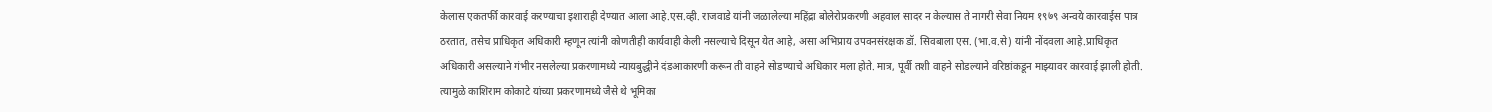केलास एकतर्फी कारवाई करण्याचा इशाराही देण्यात आला आहे.एस.व्ही. राजवाडे यांनी जळालेल्या महिंद्रा बोलेरोप्रकरणी अहवाल सादर न केल्यास ते नागरी सेवा नियम १९७९ अन्वये कारवाईस पात्र ठरतात, तसेच प्राधिकृत अधिकारी म्हणून त्यांनी कोणतीही कार्यवाही केली नसल्याचे दिसून येत आहे, असा अभिप्राय उपवनसंरक्षक डॉ. सिवबाला एस. (भा.व.से) यांनी नोंदवला आहे.प्राधिकृत अधिकारी असल्याने गंभीर नसलेल्या प्रकरणामध्ये न्यायबुद्धीने दंडआकारणी करून ती वाहने सोडण्याचे अधिकार मला होते. मात्र, पूर्वी तशी वाहने सोडल्याने वरिष्ठांकडून माझ्यावर कारवाई झाली होती. त्यामुळे काशिराम कोकाटे यांच्या प्रकरणामध्ये जैसे थे भूमिका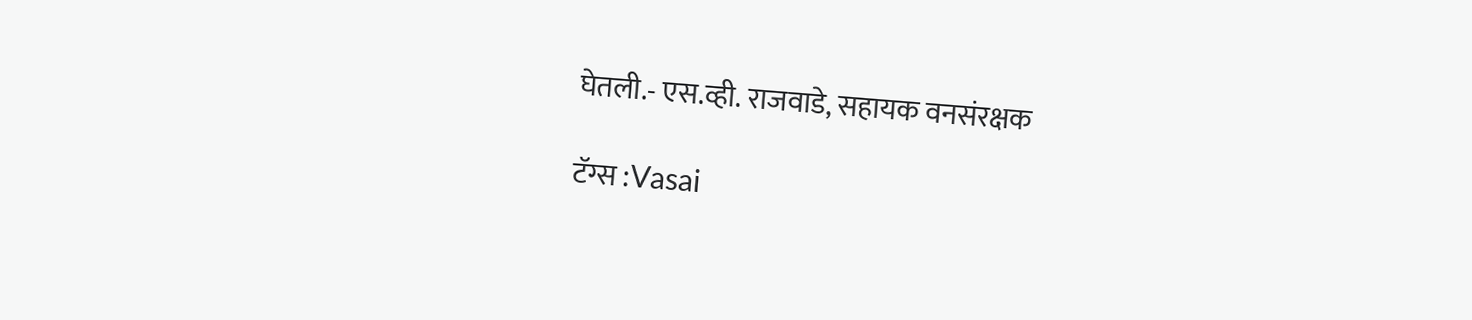घेतली.- एस.व्ही. राजवाडे, सहायक वनसंरक्षक

टॅग्स :Vasai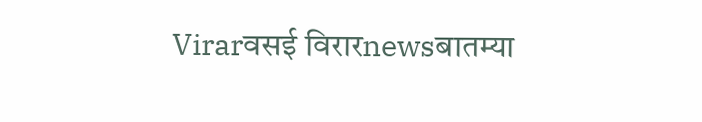Virarवसई विरारnewsबातम्या